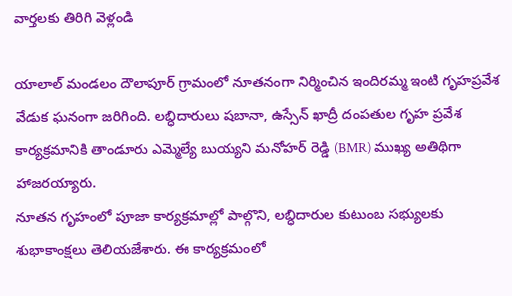వార్తలకు తిరిగి వెళ్లండి

యాలాల్ మండలం దౌలాపూర్ గ్రామంలో నూతనంగా నిర్మించిన ఇందిరమ్మ ఇంటి గృహప్రవేశ వేడుక ఘనంగా జరిగింది. లబ్ధిదారులు షబానా, ఉస్సేన్ ఖాద్రీ దంపతుల గృహ ప్రవేశ కార్యక్రమానికి తాండూరు ఎమ్మెల్యే బుయ్యని మనోహర్ రెడ్డి (BMR) ముఖ్య అతిథిగా హాజరయ్యారు.
నూతన గృహంలో పూజా కార్యక్రమాల్లో పాల్గొని, లబ్ధిదారుల కుటుంబ సభ్యులకు శుభాకాంక్షలు తెలియజేశారు. ఈ కార్యక్రమంలో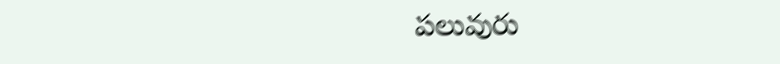పలువురు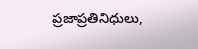ప్రజాప్రతినిధులు,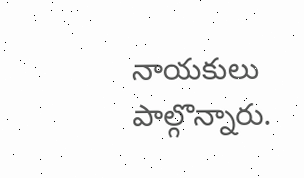నాయకులు పాల్గొన్నారు.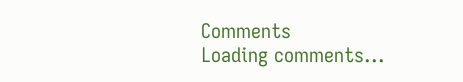Comments
Loading comments...